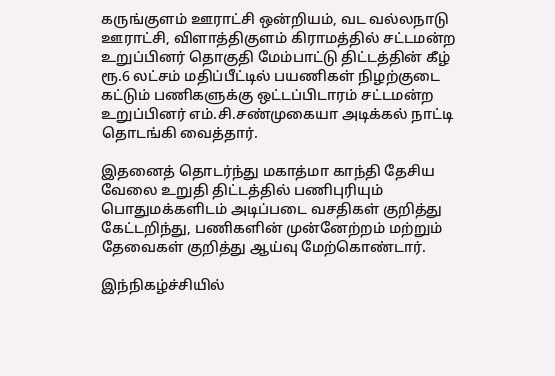கருங்குளம் ஊராட்சி ஒன்றியம், வட வல்லநாடு ஊராட்சி, விளாத்திகுளம் கிராமத்தில் சட்டமன்ற உறுப்பினர் தொகுதி மேம்பாட்டு திட்டத்தின் கீழ் ரூ.6 லட்சம் மதிப்பீட்டில் பயணிகள் நிழற்குடை கட்டும் பணிகளுக்கு ஒட்டப்பிடாரம் சட்டமன்ற உறுப்பினர் எம்.சி.சண்முகையா அடிக்கல் நாட்டி தொடங்கி வைத்தார்.

இதனைத் தொடர்ந்து மகாத்மா காந்தி தேசிய வேலை உறுதி திட்டத்தில் பணிபுரியும் பொதுமக்களிடம் அடிப்படை வசதிகள் குறித்து கேட்டறிந்து, பணிகளின் முன்னேற்றம் மற்றும் தேவைகள் குறித்து ஆய்வு மேற்கொண்டார்.

இந்நிகழ்ச்சியில்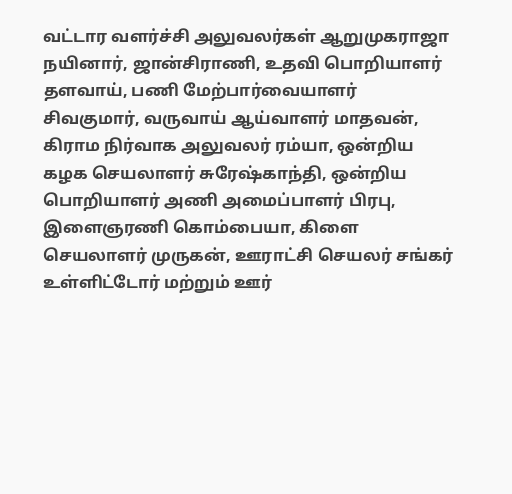வட்டார வளர்ச்சி அலுவலர்கள் ஆறுமுகராஜா நயினார், ஜான்சிராணி, உதவி பொறியாளர் தளவாய், பணி மேற்பார்வையாளர் சிவகுமார், வருவாய் ஆய்வாளர் மாதவன், கிராம நிர்வாக அலுவலர் ரம்யா, ஒன்றிய கழக செயலாளர் சுரேஷ்காந்தி, ஒன்றிய பொறியாளர் அணி அமைப்பாளர் பிரபு, இளைஞரணி கொம்பையா, கிளை செயலாளர் முருகன், ஊராட்சி செயலர் சங்கர் உள்ளிட்டோர் மற்றும் ஊர்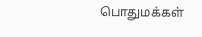பொதுமக்கள்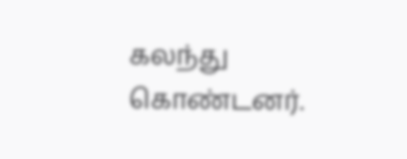கலந்து கொண்டனர்.